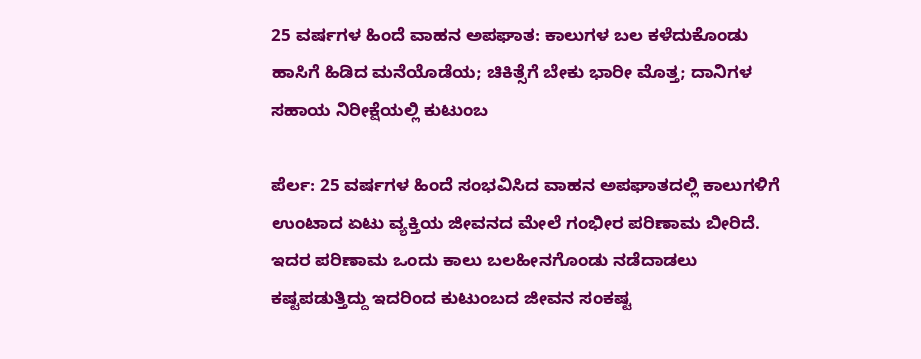25 ವರ್ಷಗಳ ಹಿಂದೆ ವಾಹನ ಅಪಘಾತ: ಕಾಲುಗಳ ಬಲ ಕಳೆದುಕೊಂಡು ಹಾಸಿಗೆ ಹಿಡಿದ ಮನೆಯೊಡೆಯ; ಚಿಕಿತ್ಸೆಗೆ ಬೇಕು ಭಾರೀ ಮೊತ್ತ; ದಾನಿಗಳ ಸಹಾಯ ನಿರೀಕ್ಷೆಯಲ್ಲಿ ಕುಟುಂಬ

ಪೆರ್ಲ: 25 ವರ್ಷಗಳ ಹಿಂದೆ ಸಂಭವಿಸಿದ ವಾಹನ ಅಪಘಾತದಲ್ಲಿ ಕಾಲುಗಳಿಗೆ ಉಂಟಾದ ಏಟು ವ್ಯಕ್ತಿಯ ಜೀವನದ ಮೇಲೆ ಗಂಭೀರ ಪರಿಣಾಮ ಬೀರಿದೆ. ಇದರ ಪರಿಣಾಮ ಒಂದು ಕಾಲು ಬಲಹೀನಗೊಂಡು ನಡೆದಾಡಲು ಕಷ್ಟಪಡುತ್ತಿದ್ದು ಇದರಿಂದ ಕುಟುಂಬದ ಜೀವನ ಸಂಕಷ್ಟ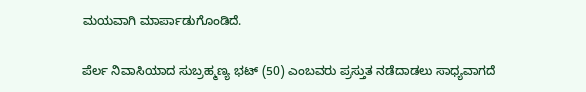ಮಯವಾಗಿ ಮಾರ್ಪಾಡುಗೊಂಡಿದೆ.

ಪೆರ್ಲ ನಿವಾಸಿಯಾದ ಸುಬ್ರಹ್ಮಣ್ಯ ಭಟ್ (50) ಎಂಬವರು ಪ್ರಸ್ತುತ ನಡೆದಾಡಲು ಸಾಧ್ಯವಾಗದೆ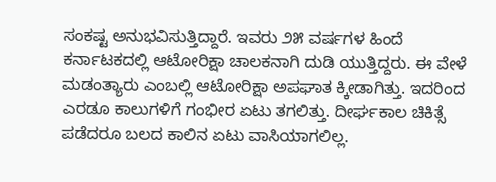ಸಂಕಷ್ಟ ಅನುಭವಿಸುತ್ತಿದ್ದಾರೆ. ಇವರು ೨೫ ವರ್ಷಗಳ ಹಿಂದೆ ಕರ್ನಾಟಕದಲ್ಲಿ ಆಟೋರಿಕ್ಷಾ ಚಾಲಕನಾಗಿ ದುಡಿ ಯುತ್ತಿದ್ದರು. ಈ ವೇಳೆ ಮಡಂತ್ಯಾರು ಎಂಬಲ್ಲಿ ಆಟೋರಿಕ್ಷಾ ಅಪಘಾತ ಕ್ಕೀಡಾಗಿತ್ತು. ಇದರಿಂದ ಎರಡೂ ಕಾಲುಗಳಿಗೆ ಗಂಭೀರ ಏಟು ತಗಲಿತ್ತು. ದೀರ್ಘಕಾಲ ಚಿಕಿತ್ಸೆ ಪಡೆದರೂ ಬಲದ ಕಾಲಿನ ಏಟು ವಾಸಿಯಾಗಲಿಲ್ಲ.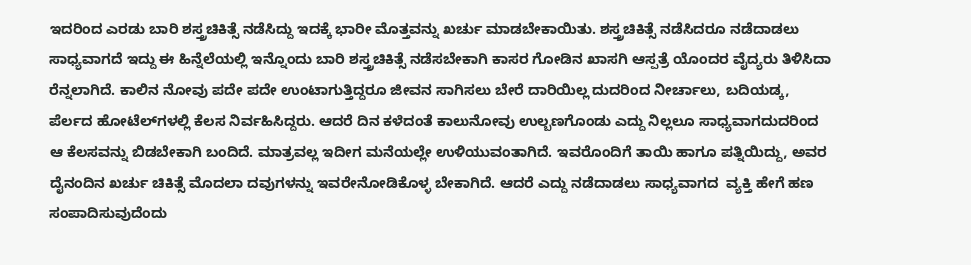ಇದರಿಂದ ಎರಡು ಬಾರಿ ಶಸ್ತ್ರಚಿಕಿತ್ಸೆ ನಡೆಸಿದ್ದು ಇದಕ್ಕೆ ಭಾರೀ ಮೊತ್ತವನ್ನು ಖರ್ಚು ಮಾಡಬೇಕಾಯಿತು. ಶಸ್ತ್ರಚಿಕಿತ್ಸೆ ನಡೆಸಿದರೂ ನಡೆದಾಡಲು ಸಾಧ್ಯವಾಗದೆ ಇದ್ದು ಈ ಹಿನ್ನೆಲೆಯಲ್ಲಿ ಇನ್ನೊಂದು ಬಾರಿ ಶಸ್ತ್ರಚಿಕಿತ್ಸೆ ನಡೆಸಬೇಕಾಗಿ ಕಾಸರ ಗೋಡಿನ ಖಾಸಗಿ ಆಸ್ಪತ್ರೆ ಯೊಂದರ ವೈದ್ಯರು ತಿಳಿಸಿದಾ ರೆನ್ನಲಾಗಿದೆ. ಕಾಲಿನ ನೋವು ಪದೇ ಪದೇ ಉಂಟಾಗುತ್ತಿದ್ದರೂ ಜೀವನ ಸಾಗಿಸಲು ಬೇರೆ ದಾರಿಯಿಲ್ಲ ದುದರಿಂದ ನೀರ್ಚಾಲು, ಬದಿಯಡ್ಕ, ಪೆರ್ಲದ ಹೋಟೆಲ್‌ಗಳಲ್ಲಿ ಕೆಲಸ ನಿರ್ವಹಿಸಿದ್ದರು. ಆದರೆ ದಿನ ಕಳೆದಂತೆ ಕಾಲುನೋವು ಉಲ್ಬಣಗೊಂಡು ಎದ್ದು ನಿಲ್ಲಲೂ ಸಾಧ್ಯವಾಗದುದರಿಂದ ಆ ಕೆಲಸವನ್ನು ಬಿಡಬೇಕಾಗಿ ಬಂದಿದೆ. ಮಾತ್ರವಲ್ಲ ಇದೀಗ ಮನೆಯಲ್ಲೇ ಉಳಿಯುವಂತಾಗಿದೆ. ಇವರೊಂದಿಗೆ ತಾಯಿ ಹಾಗೂ ಪತ್ನಿಯಿದ್ದು, ಅವರ ದೈನಂದಿನ ಖರ್ಚು ಚಿಕಿತ್ಸೆ ಮೊದಲಾ ದವುಗಳನ್ನು ಇವರೇನೋಡಿಕೊಳ್ಳ ಬೇಕಾಗಿದೆ. ಆದರೆ ಎದ್ದು ನಡೆದಾಡಲು ಸಾಧ್ಯವಾಗದ  ವ್ಯಕ್ತಿ ಹೇಗೆ ಹಣ ಸಂಪಾದಿಸುವುದೆಂದು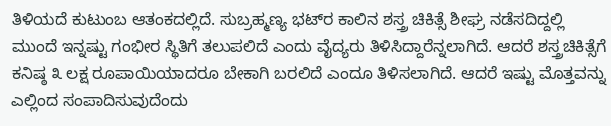ತಿಳಿಯದೆ ಕುಟುಂಬ ಆತಂಕದಲ್ಲಿದೆ. ಸುಬ್ರಹ್ಮಣ್ಯ ಭಟ್‌ರ ಕಾಲಿನ ಶಸ್ತ್ರ ಚಿಕಿತ್ಸೆ ಶೀಘ್ರ ನಡೆಸದಿದ್ದಲ್ಲಿ ಮುಂದೆ ಇನ್ನಷ್ಟು ಗಂಭೀರ ಸ್ಥಿತಿಗೆ ತಲುಪಲಿದೆ ಎಂದು ವೈದ್ಯರು ತಿಳಿಸಿದ್ದಾರೆನ್ನಲಾಗಿದೆ. ಆದರೆ ಶಸ್ತ್ರಚಿಕಿತ್ಸೆಗೆ ಕನಿಷ್ಠ ೩ ಲಕ್ಷ ರೂಪಾಯಿಯಾದರೂ ಬೇಕಾಗಿ ಬರಲಿದೆ ಎಂದೂ ತಿಳಿಸಲಾಗಿದೆ. ಆದರೆ ಇಷ್ಟು ಮೊತ್ತವನ್ನು ಎಲ್ಲಿಂದ ಸಂಪಾದಿಸುವುದೆಂದು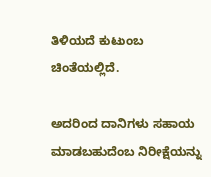ತಿಳಿಯದೆ ಕುಟುಂಬ ಚಿಂತೆಯಲ್ಲಿದೆ.

ಅದರಿಂದ ದಾನಿಗಳು ಸಹಾಯ ಮಾಡಬಹುದೆಂಬ ನಿರೀಕ್ಷೆಯನ್ನು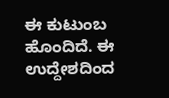ಈ ಕುಟುಂಬ ಹೊಂದಿದೆ. ಈ ಉದ್ದೇಶದಿಂದ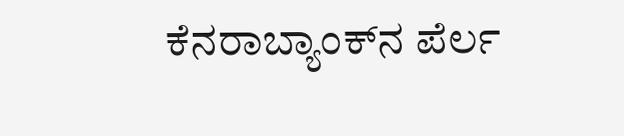ಕೆನರಾಬ್ಯಾಂಕ್‌ನ ಪೆರ್ಲ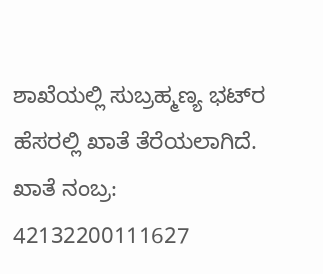ಶಾಖೆಯಲ್ಲಿ ಸುಬ್ರಹ್ಮಣ್ಯ ಭಟ್‌ರ ಹೆಸರಲ್ಲಿ ಖಾತೆ ತೆರೆಯಲಾಗಿದೆ. ಖಾತೆ ನಂಬ್ರ: 42132200111627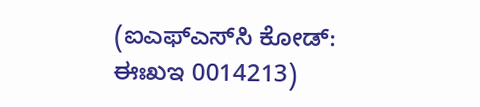(ಐಎಫ್‌ಎಸ್‌ಸಿ ಕೋಡ್: ಈಃಖಇ 0014213)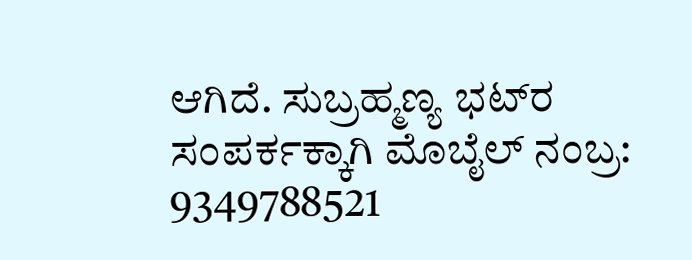ಆಗಿದೆ. ಸುಬ್ರಹ್ಮಣ್ಯ ಭಟ್‌ರ ಸಂಪರ್ಕಕ್ಕಾಗಿ ಮೊಬೈಲ್ ನಂಬ್ರ: 9349788521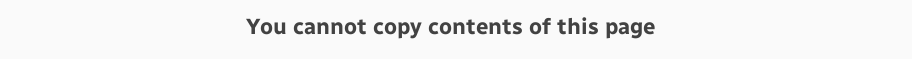You cannot copy contents of this page